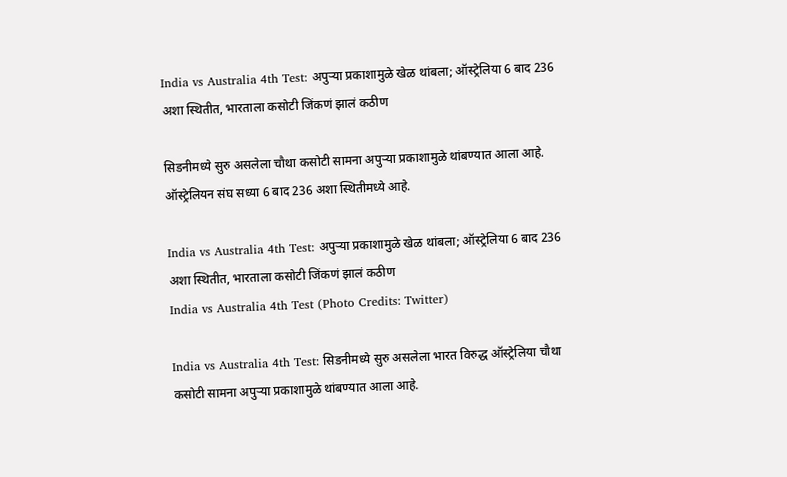India vs Australia 4th Test: अपुऱ्या प्रकाशामुळे खेळ थांबला; ऑस्ट्रेलिया 6 बाद 236 अशा स्थितीत, भारताला कसोटी जिंकणं झालं कठीण

सिडनीमध्ये सुरु असलेला चौथा कसोटी सामना अपुऱ्या प्रकाशामुळे थांबण्यात आला आहे. ऑस्ट्रेलियन संघ सध्या 6 बाद 236 अशा स्थितीमध्ये आहे.

India vs Australia 4th Test: अपुऱ्या प्रकाशामुळे खेळ थांबला; ऑस्ट्रेलिया 6 बाद 236 अशा स्थितीत, भारताला कसोटी जिंकणं झालं कठीण
India vs Australia 4th Test (Photo Credits: Twitter)

India vs Australia 4th Test: सिडनीमध्ये सुरु असलेला भारत विरुद्ध ऑस्ट्रेलिया चौथा कसोटी सामना अपुऱ्या प्रकाशामुळे थांबण्यात आला आहे.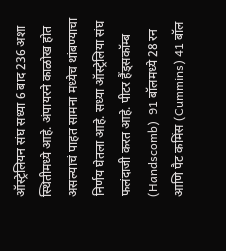ऑस्ट्रेलियन संघ सध्या 6 बाद 236 अशा स्थितीमध्ये आहे. अंपायरने काळोख होत असल्याचं पाहत सामना मध्येच थांबण्याचा निर्णय घेतला आहे. सध्या ऑस्ट्रेलिया संघ फलंदाजी करत आहे. पीटर हैंड्सकॉम्ब (Handscomb)  91 बॉलमध्ये 28 रन आणि पैट कमिंस (Cummins) 41 बॉल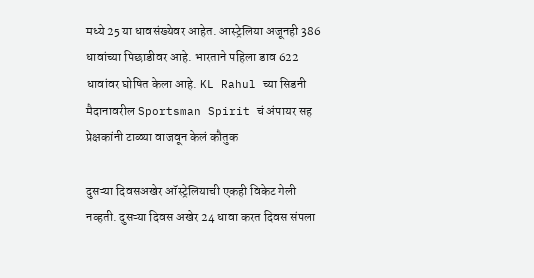मध्ये 25 या धावसंख्येवर आहेत. आस्ट्रेलिया अजूनही 386 धावांच्या पिछाडीवर आहे. भारताने पहिला डाव 622 धावांवर घोषित केला आहे. KL Rahul च्या सिडनी मैदानावरील Sportsman Spirit चं अंपायर सह प्रेक्षकांनी टाळ्या वाजवून केलं कौतुक

दुसऱ्या दिवसअखेर ऑस्ट्रेलियाची एकही विकेट गेली नव्हती. दुसऱ्या दिवस अखेर 24 धावा करत दिवस संपला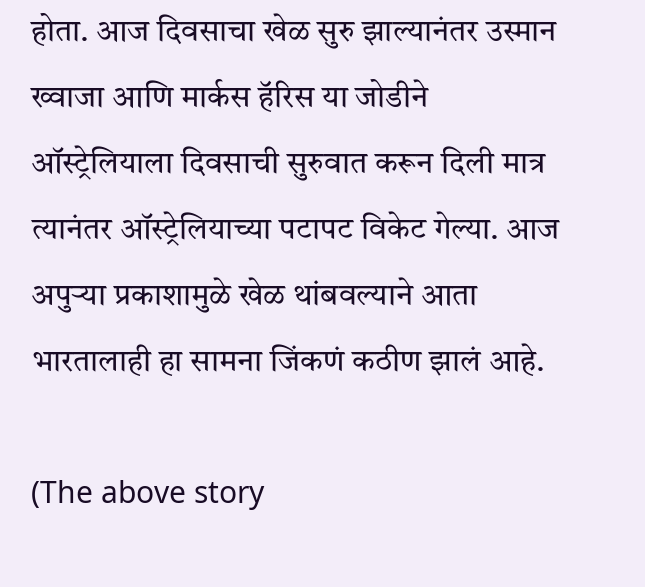होता. आज दिवसाचा खेळ सुरु झाल्यानंतर उस्मान ख्वाजा आणि मार्कस हॅरिस या जोडीने ऑस्ट्रेलियाला दिवसाची सुरुवात करून दिली मात्र त्यानंतर ऑस्ट्रेलियाच्या पटापट विकेट गेल्या. आज अपुऱ्या प्रकाशामुळे खेळ थांबवल्याने आता भारतालाही हा सामना जिंकणं कठीण झालं आहे.

(The above story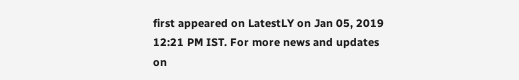first appeared on LatestLY on Jan 05, 2019 12:21 PM IST. For more news and updates on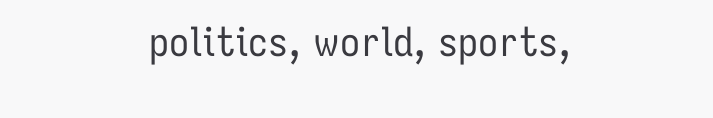politics, world, sports,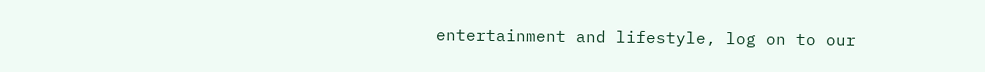entertainment and lifestyle, log on to our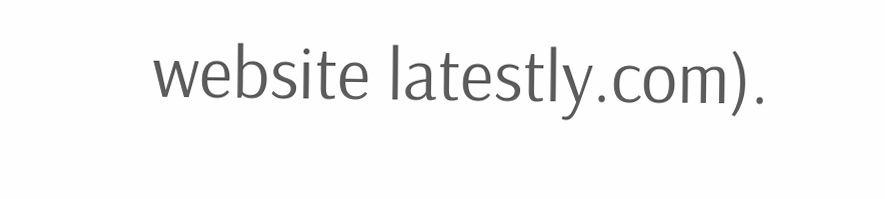website latestly.com).